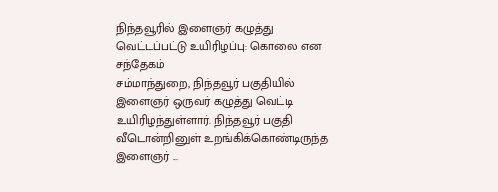நிந்தவூரில் இளைஞர் கழுத்து வெட்டப்பட்டு உயிரிழப்பு: கொலை என சந்தேகம்
சம்மாந்துறை, நிந்தவூர் பகுதியில் இளைஞர் ஒருவர் கழுத்து வெட்டி உயிரிழந்துள்ளார். நிந்தவூர் பகுதி வீடொன்றினுள் உறங்கிக்கொண்டிருந்த இளைஞர் ...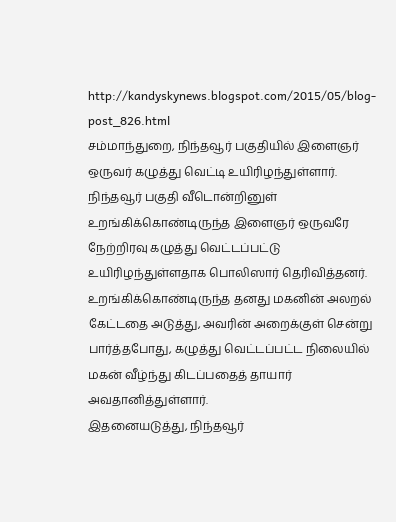http://kandyskynews.blogspot.com/2015/05/blog-post_826.html
சம்மாந்துறை, நிந்தவூர் பகுதியில் இளைஞர் ஒருவர் கழுத்து வெட்டி உயிரிழந்துள்ளார்.
நிந்தவூர் பகுதி வீடொன்றினுள் உறங்கிக்கொண்டிருந்த இளைஞர் ஒருவரே நேற்றிரவு கழுத்து வெட்டப்பட்டு உயிரிழந்துள்ளதாக பொலிஸார் தெரிவித்தனர்.
உறங்கிக்கொண்டிருந்த தனது மகனின் அலறல் கேட்டதை அடுத்து, அவரின் அறைக்குள் சென்று பார்த்தபோது, கழுத்து வெட்டப்பட்ட நிலையில் மகன் வீழ்ந்து கிடப்பதைத் தாயார் அவதானித்துள்ளார்.
இதனையடுத்து, நிந்தவூர்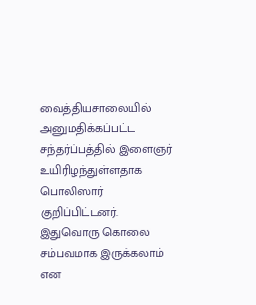வைத்தியசாலையில் அனுமதிக்கப்பட்ட சந்தர்ப்பத்தில் இளைஞர் உயிரிழந்துள்ளதாக பொலிஸார் குறிப்பிட்டனர்.
இதுவொரு கொலை சம்பவமாக இருக்கலாம் என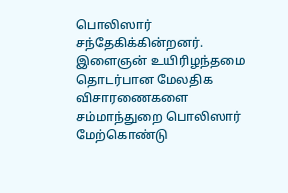பொலிஸார் சந்தேகிக்கின்றனர்.
இளைஞன் உயிரிழந்தமை தொடர்பான மேலதிக விசாரணைகளை சம்மாந்துறை பொலிஸார் மேற்கொண்டு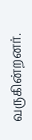வருகின்றனர்.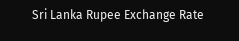Sri Lanka Rupee Exchange Rate